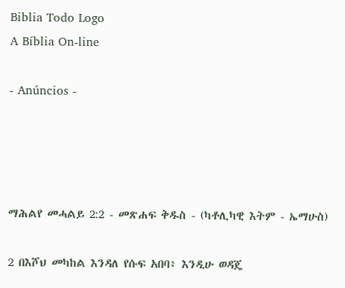Biblia Todo Logo
A Bíblia On-line

- Anúncios -




ማሕልየ መሓልይ 2:2 - መጽሐፍ ቅዱስ - (ካቶሊካዊ እትም - ኤማሁስ)

2 በእሾህ መካከል እንዳለ የሱፍ አበባ፥ እንዲሁ ወዳጄ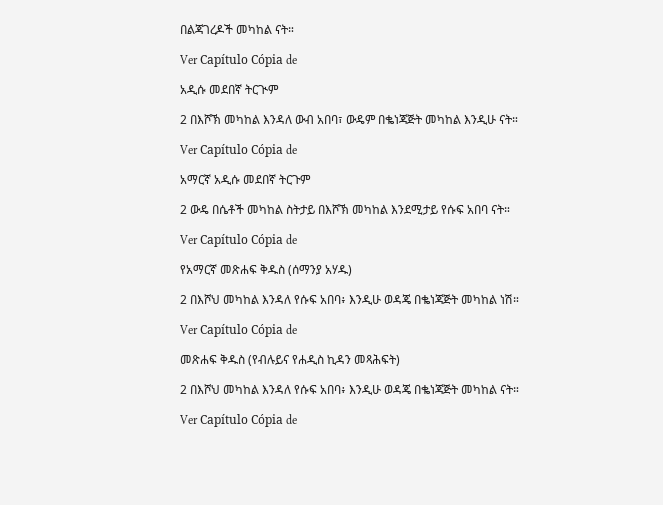በልጃገረዶች መካከል ናት።

Ver Capítulo Cópia de

አዲሱ መደበኛ ትርጒም

2 በእሾኽ መካከል እንዳለ ውብ አበባ፣ ውዴም በቈነጃጅት መካከል እንዲሁ ናት።

Ver Capítulo Cópia de

አማርኛ አዲሱ መደበኛ ትርጉም

2 ውዴ በሴቶች መካከል ስትታይ በእሾኽ መካከል እንደሚታይ የሱፍ አበባ ናት።

Ver Capítulo Cópia de

የአማርኛ መጽሐፍ ቅዱስ (ሰማንያ አሃዱ)

2 በእሾህ መካከል እንዳለ የሱፍ አበባ፥ እንዲሁ ወዳጄ በቈነጃጅት መካከል ነሽ።

Ver Capítulo Cópia de

መጽሐፍ ቅዱስ (የብሉይና የሐዲስ ኪዳን መጻሕፍት)

2 በእሾህ መካከል እንዳለ የሱፍ አበባ፥ እንዲሁ ወዳጄ በቈነጃጅት መካከል ናት።

Ver Capítulo Cópia de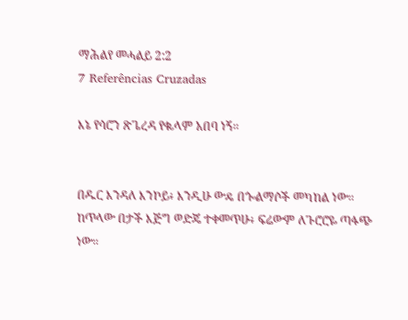ማሕልየ መሓልይ 2:2
7 Referências Cruzadas

እኔ የሳሮን ጽጌረዳ የቈላም አበባ ነኝ።


በዱር እንዳለ እንኮይ፥ እንዲሁ ውዴ በጐልማሶች መካከል ነው። ከጥላው በታች እጅግ ወድጄ ተቀመጥሁ፥ ፍሬውም ለጉሮሮዬ ጣፋጭ ነው።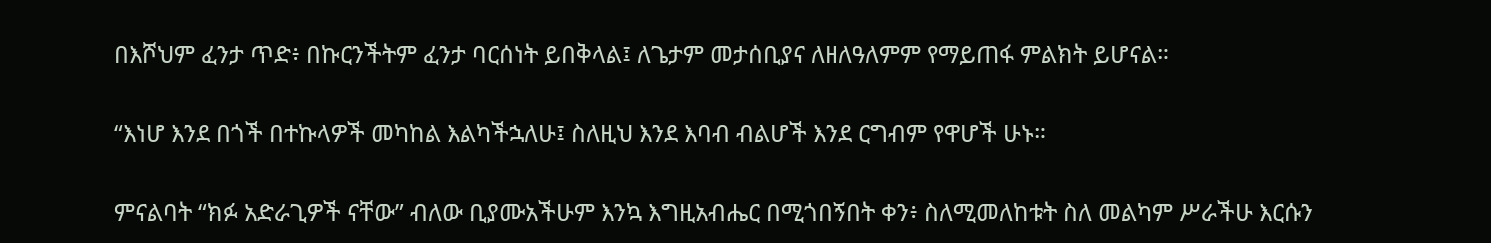በእሾህም ፈንታ ጥድ፥ በኩርንችትም ፈንታ ባርሰነት ይበቅላል፤ ለጌታም መታሰቢያና ለዘለዓለምም የማይጠፋ ምልክት ይሆናል።


“እነሆ እንደ በጎች በተኩላዎች መካከል እልካችኋለሁ፤ ስለዚህ እንደ እባብ ብልሆች እንደ ርግብም የዋሆች ሁኑ።


ምናልባት “ክፉ አድራጊዎች ናቸው” ብለው ቢያሙአችሁም እንኳ እግዚአብሔር በሚጎበኝበት ቀን፥ ስለሚመለከቱት ስለ መልካም ሥራችሁ እርሱን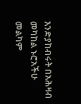እንድያከብሩት በአሕዛብ መካከል ኑሮአችሁ መልካም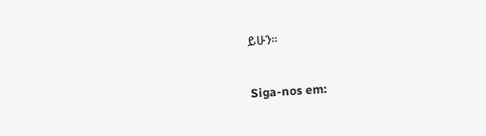ይሁን።


Siga-nos em: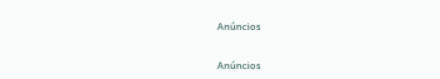Anúncios


Anúncios